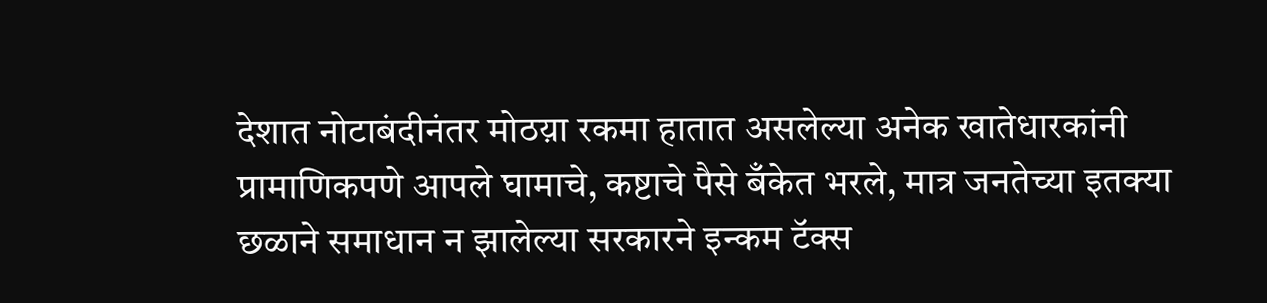देशात नोटाबंदीनंतर मोठय़ा रकमा हातात असलेल्या अनेक खातेधारकांनी प्रामाणिकपणे आपले घामाचे, कष्टाचे पैसे बँकेत भरले, मात्र जनतेच्या इतक्या छळाने समाधान न झालेल्या सरकारने इन्कम टॅक्स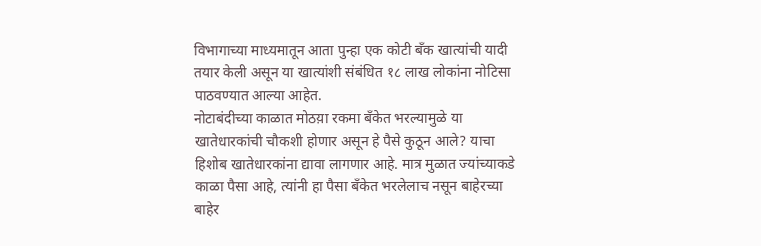विभागाच्या माध्यमातून आता पुन्हा एक कोटी बँक खात्यांची यादी तयार केली असून या खात्यांशी संबंधित १८ लाख लोकांना नोटिसा पाठवण्यात आल्या आहेत.
नोटाबंदीच्या काळात मोठय़ा रकमा बँकेत भरल्यामुळे या खातेधारकांची चौकशी होणार असून हे पैसे कुठून आले? याचा हिशोब खातेधारकांना द्यावा लागणार आहे. मात्र मुळात ज्यांच्याकडे काळा पैसा आहे, त्यांनी हा पैसा बँकेत भरलेलाच नसून बाहेरच्या बाहेर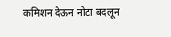कमिशन देऊन नोटा बदलून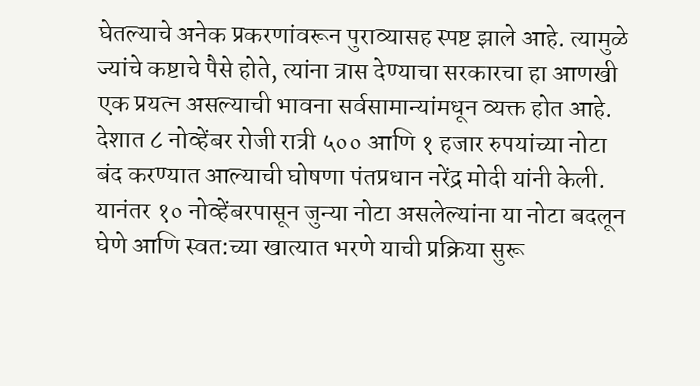घेतल्याचे अनेक प्रकरणांवरून पुराव्यासह स्पष्ट झाले आहे. त्यामुळे ज्यांचे कष्टाचे पैसे होते, त्यांना त्रास देण्याचा सरकारचा हा आणखी एक प्रयत्न असल्याची भावना सर्वसामान्यांमधून व्यक्त होत आहे.
देशात ८ नोव्हेंबर रोजी रात्री ५०० आणि १ हजार रुपयांच्या नोटा बंद करण्यात आल्याची घोषणा पंतप्रधान नरेंद्र मोदी यांनी केली. यानंतर १० नोव्हेंबरपासून जुन्या नोटा असलेल्यांना या नोटा बदलून घेणे आणि स्वत:च्या खात्यात भरणे याची प्रक्रिया सुरू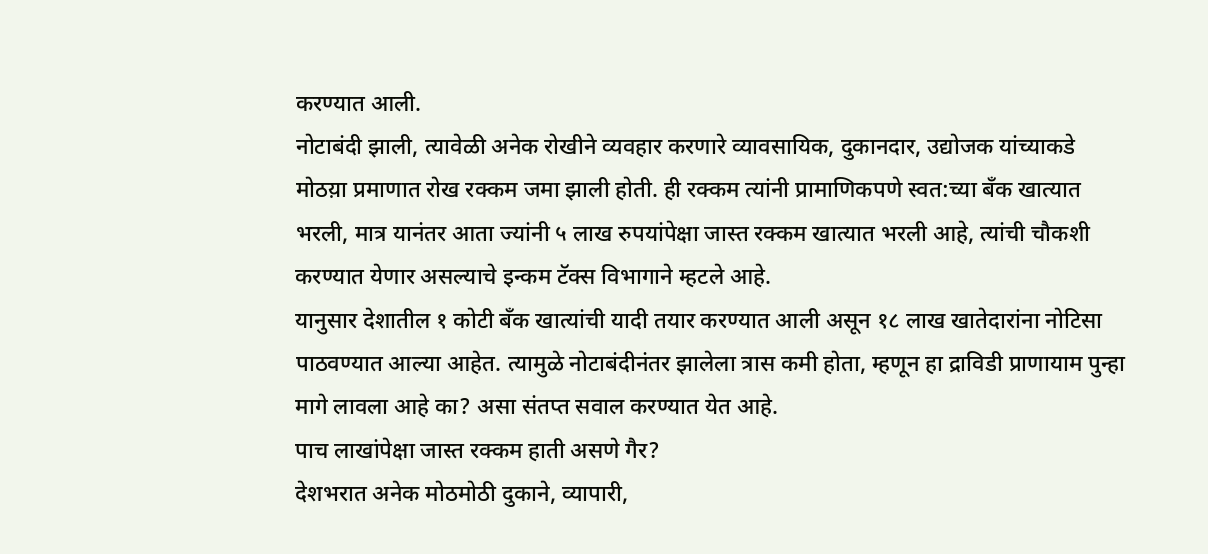करण्यात आली.
नोटाबंदी झाली, त्यावेळी अनेक रोखीने व्यवहार करणारे व्यावसायिक, दुकानदार, उद्योजक यांच्याकडे मोठय़ा प्रमाणात रोख रक्कम जमा झाली होती. ही रक्कम त्यांनी प्रामाणिकपणे स्वत:च्या बँक खात्यात भरली, मात्र यानंतर आता ज्यांनी ५ लाख रुपयांपेक्षा जास्त रक्कम खात्यात भरली आहे, त्यांची चौकशी करण्यात येणार असल्याचे इन्कम टॅक्स विभागाने म्हटले आहे.
यानुसार देशातील १ कोटी बँक खात्यांची यादी तयार करण्यात आली असून १८ लाख खातेदारांना नोटिसा पाठवण्यात आल्या आहेत. त्यामुळे नोटाबंदीनंतर झालेला त्रास कमी होता, म्हणून हा द्राविडी प्राणायाम पुन्हा मागे लावला आहे का? असा संतप्त सवाल करण्यात येत आहे.
पाच लाखांपेक्षा जास्त रक्कम हाती असणे गैर?
देशभरात अनेक मोठमोठी दुकाने, व्यापारी,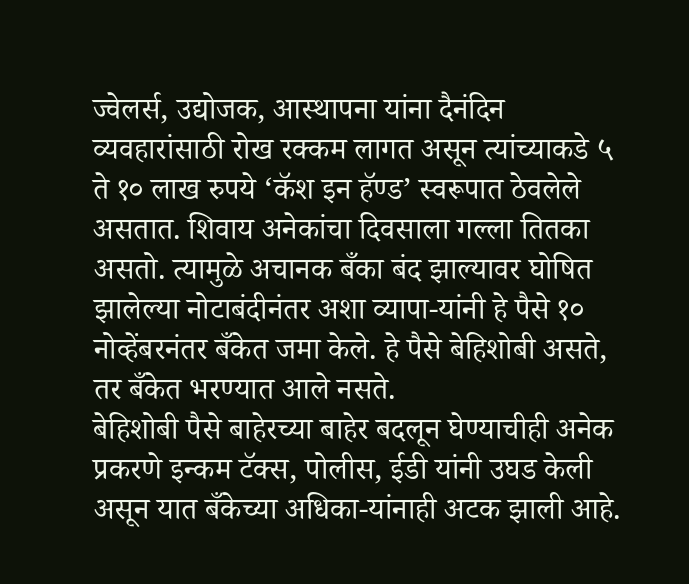ज्वेलर्स, उद्योजक, आस्थापना यांना दैनंदिन व्यवहारांसाठी रोख रक्कम लागत असून त्यांच्याकडे ५ ते १० लाख रुपये ‘कॅश इन हॅण्ड’ स्वरूपात ठेवलेले असतात. शिवाय अनेकांचा दिवसाला गल्ला तितका असतो. त्यामुळे अचानक बँका बंद झाल्यावर घोषित झालेल्या नोटाबंदीनंतर अशा व्यापा-यांनी हे पैसे १० नोव्हेंबरनंतर बँकेत जमा केले. हे पैसे बेहिशोबी असते, तर बँकेत भरण्यात आले नसते.
बेहिशोबी पैसे बाहेरच्या बाहेर बदलून घेण्याचीही अनेक प्रकरणे इन्कम टॅक्स, पोलीस, ईडी यांनी उघड केली असून यात बँकेच्या अधिका-यांनाही अटक झाली आहे.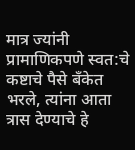मात्र ज्यांनी प्रामाणिकपणे स्वत:चे कष्टाचे पैसे बँकेत भरले, त्यांना आता त्रास देण्याचे हे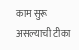काम सुरू असल्याची टीका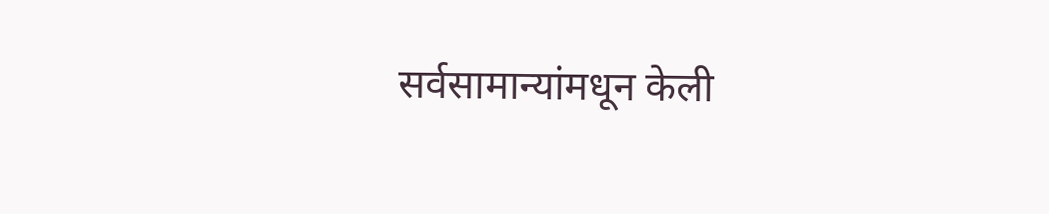सर्वसामान्यांमधून केली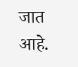जात आहे.